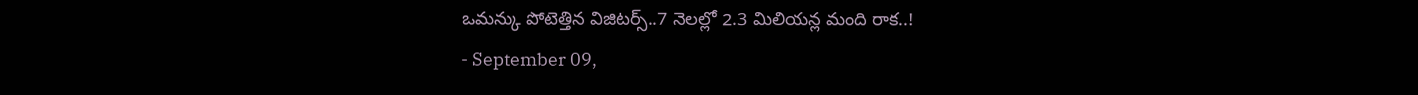ఒమన్కు పోటెత్తిన విజిటర్స్..7 నెలల్లో 2.3 మిలియన్ల మంది రాక..!
- September 09,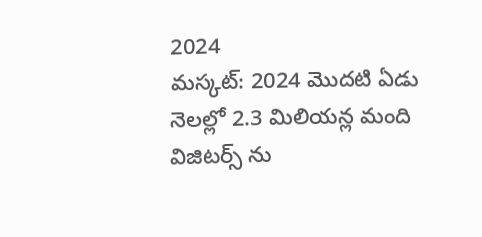2024
మస్కట్: 2024 మొదటి ఏడు నెలల్లో 2.3 మిలియన్ల మంది విజిటర్స్ ను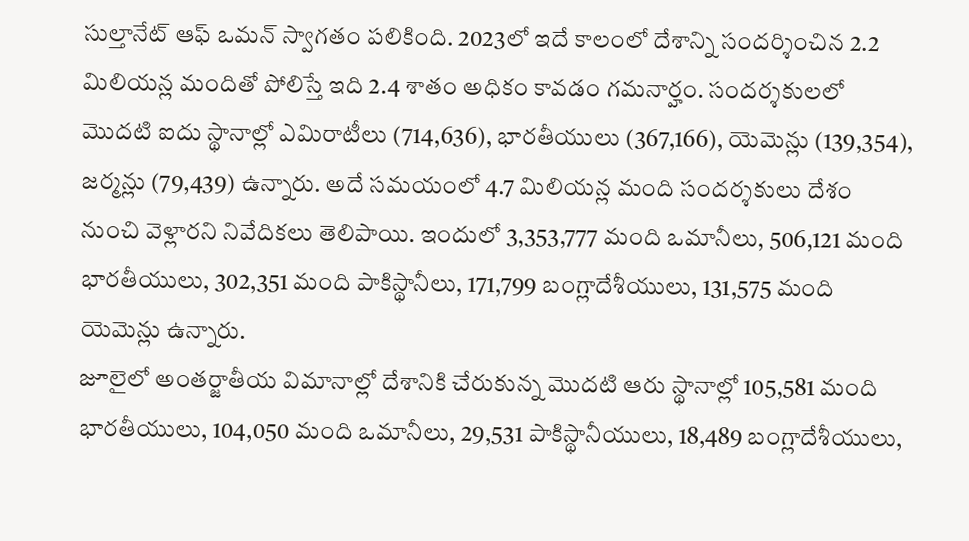సుల్తానేట్ ఆఫ్ ఒమన్ స్వాగతం పలికింది. 2023లో ఇదే కాలంలో దేశాన్ని సందర్శించిన 2.2 మిలియన్ల మందితో పోలిస్తే ఇది 2.4 శాతం అధికం కావడం గమనార్హం. సందర్శకులలో మొదటి ఐదు స్థానాల్లో ఎమిరాటీలు (714,636), భారతీయులు (367,166), యెమెన్లు (139,354), జర్మన్లు (79,439) ఉన్నారు. అదే సమయంలో 4.7 మిలియన్ల మంది సందర్శకులు దేశం నుంచి వెళ్లారని నివేదికలు తెలిపాయి. ఇందులో 3,353,777 మంది ఒమానీలు, 506,121 మంది భారతీయులు, 302,351 మంది పాకిస్థానీలు, 171,799 బంగ్లాదేశీయులు, 131,575 మంది యెమెన్లు ఉన్నారు.
జూలైలో అంతర్జాతీయ విమానాల్లో దేశానికి చేరుకున్న మొదటి ఆరు స్థానాల్లో 105,581 మంది భారతీయులు, 104,050 మంది ఒమానీలు, 29,531 పాకిస్థానీయులు, 18,489 బంగ్లాదేశీయులు,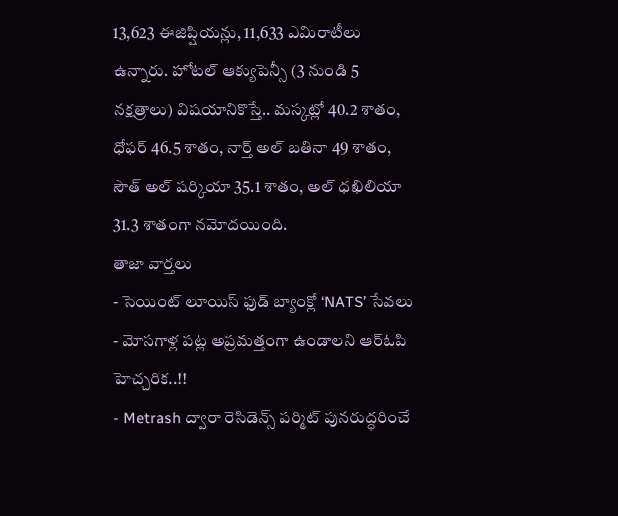13,623 ఈజిప్షియన్లు, 11,633 ఎమిరాటీలు ఉన్నారు. హోటల్ ఆక్యుపెన్సీ (3 నుండి 5 నక్షత్రాలు) విషయానికొస్తే.. మస్కట్లో 40.2 శాతం, ధోఫర్ 46.5 శాతం, నార్త్ అల్ బతినా 49 శాతం, సౌత్ అల్ షర్కియా 35.1 శాతం, అల్ ధఖిలియా 31.3 శాతంగా నమోదయింది.
తాజా వార్తలు
- సెయింట్ లూయిస్ ఫుడ్ బ్యాంక్లో ‘NATS’ సేవలు
- మోసగాళ్ల పట్ల అప్రమత్తంగా ఉండాలని ఆర్ఓపి హెచ్చరిక..!!
- Metrash ద్వారా రెసిడెన్స్ పర్మిట్ పునరుద్ధరించే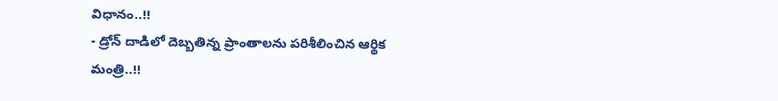విధానం..!!
- డ్రోన్ దాడిలో దెబ్బతిన్న ప్రాంతాలను పరిశీలించిన ఆర్థిక మంత్రి..!!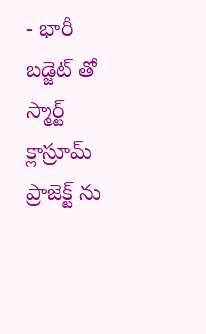- భారీ బడ్జెట్ తో స్మార్ట్ క్లాస్రూమ్ ప్రాజెక్ట్ ను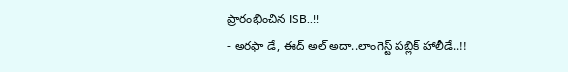ప్రారంభించిన ISB..!!
- అరఫా డే, ఈద్ అల్ అదా..లాంగెస్ట్ పబ్లిక్ హాలీడే..!!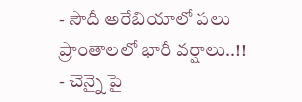- సౌదీ అరేబియాలో పలు ప్రాంతాలలో భారీ వర్షాలు..!!
- చెన్నై పై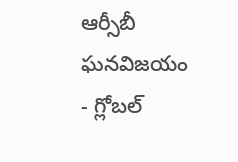ఆర్సీబీ ఘనవిజయం
- గ్లోబల్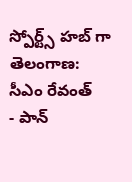స్పోర్ట్స్ హబ్ గా తెలంగాణ: సీఎం రేవంత్
- పాన్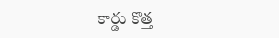కార్డు కొత్త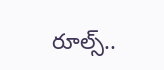రూల్స్..